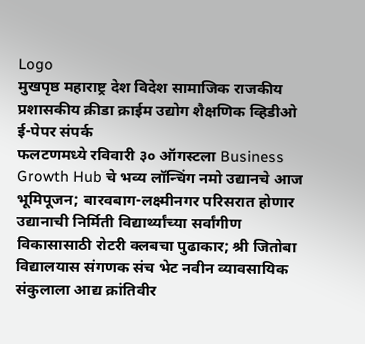Logo
मुखपृष्ठ महाराष्ट्र देश विदेश सामाजिक राजकीय प्रशासकीय क्रीडा क्राईम उद्योग शैक्षणिक व्हिडीओ ई-पेपर संपर्क
फलटणमध्ये रविवारी ३० ऑगस्टला Business Growth Hub चे भव्य लॉन्चिंग नमो उद्यानचे आज भूमिपूजन; बारवबाग-लक्ष्मीनगर परिसरात होणार उद्यानाची निर्मिती विद्यार्थ्यांच्या सर्वांगीण विकासासाठी रोटरी क्लबचा पुढाकार; श्री जितोबा विद्यालयास संगणक संच भेट नवीन व्यावसायिक संकुलाला आद्य क्रांतिवीर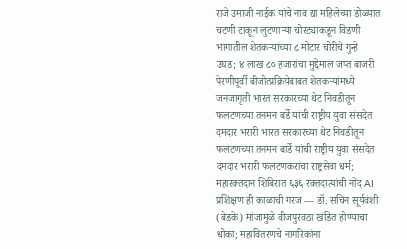राजे उमाजी नाईक यांचे नाव द्या महिलेच्या डोळ्यात चटणी टाकून लुटणाऱ्या चोरट्याकडून विडणी भागातील शेतकऱ्यांच्या ८ मोटार चोरीचे गुन्हे उघड; ४ लाख ८० हजारांचा मुद्देमाल जप्त बाजरी पेरणीपूर्वी बीजोत्प्रक्रियेबाबत शेतकऱ्यांमध्ये जनजागृती भारत सरकारच्या थेट निवडीतून फलटणच्या तनमन बर्डे यांची राष्ट्रीय युवा संसदेत दमदार भरारी भारत सरकारच्या थेट निवडीतून फलटणच्या तनमन बार्डे यांची राष्ट्रीय युवा संसदेत दमदार भरारी फलटणकरांचा राष्ट्रसेवा धर्म; महारक्तदान शिबिरात ६३६ रक्तदात्यांची नोंद AI प्रशिक्षण ही काळाची गरज — डॉ. सचिन सूर्यवंशी (बेडके) मांजामुळे वीजपुरवठा खंडित होण्याचा धोका; महावितरणचे नागरिकांना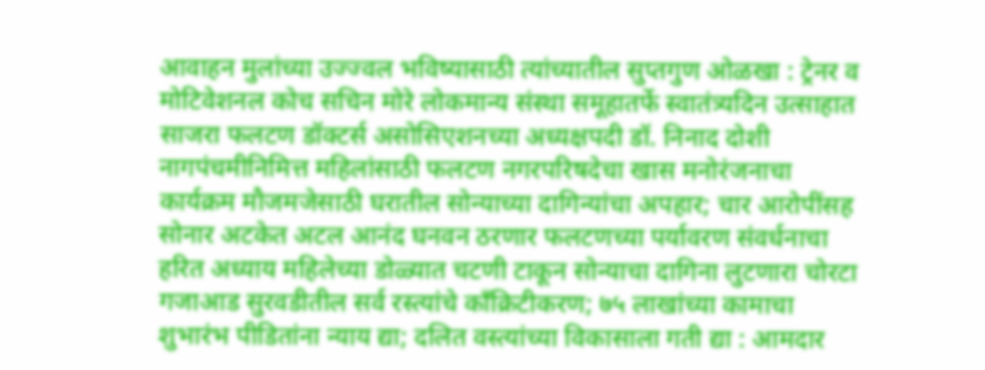आवाहन मुलांच्या उज्ज्वल भविष्यासाठी त्यांच्यातील सुप्तगुण ओळखा : ट्रेनर व मोटिवेशनल कोच सचिन मोरे लोकमान्य संस्था समूहातर्फे स्वातंत्र्यदिन उत्साहात साजरा फलटण डॉक्टर्स असोसिएशनच्या अध्यक्षपदी डॉ. निनाद दोशी नागपंचमीनिमित्त महिलांसाठी फलटण नगरपरिषदेचा खास मनोरंजनाचा कार्यक्रम मौजमजेसाठी घरातील सोन्याच्या दागिन्यांचा अपहार; चार आरोपींसह सोनार अटकेत अटल आनंद घनवन ठरणार फलटणच्या पर्यावरण संवर्धनाचा हरित अध्याय महिलेच्या डोळ्यात चटणी टाकून सोन्याचा दागिना लुटणारा चोरटा गजाआड सुरवडीतील सर्व रस्त्यांचे काँक्रिटीकरण; ७५ लाखांच्या कामाचा शुभारंभ पीडितांना न्याय द्या; दलित वस्त्यांच्या विकासाला गती द्या : आमदार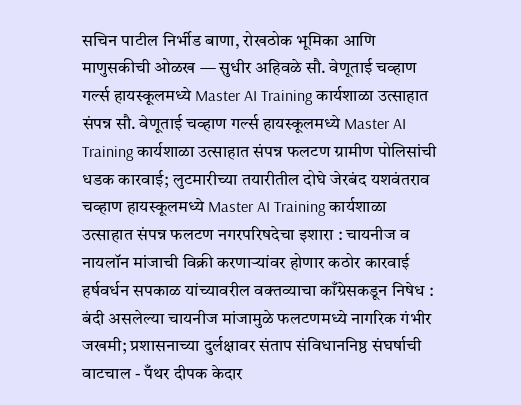सचिन पाटील निर्भीड बाणा, रोखठोक भूमिका आणि माणुसकीची ओळख — सुधीर अहिवळे सौ. वेणूताई चव्हाण गर्ल्स हायस्कूलमध्ये Master AI Training कार्यशाळा उत्साहात संपन्न सौ. वेणूताई चव्हाण गर्ल्स हायस्कूलमध्ये Master AI Training कार्यशाळा उत्साहात संपन्न फलटण ग्रामीण पोलिसांची धडक कारवाई; लुटमारीच्या तयारीतील दोघे जेरबंद यशवंतराव चव्हाण हायस्कूलमध्ये Master AI Training कार्यशाळा उत्साहात संपन्न फलटण नगरपरिषदेचा इशारा : चायनीज व नायलॉन मांजाची विक्री करणाऱ्यांवर होणार कठोर कारवाई हर्षवर्धन सपकाळ यांच्यावरील वक्तव्याचा काँग्रेसकडून निषेध : बंदी असलेल्या चायनीज मांजामुळे फलटणमध्ये नागरिक गंभीर जखमी; प्रशासनाच्या दुर्लक्षावर संताप संविधाननिष्ठ संघर्षाची वाटचाल - पँथर दीपक केदार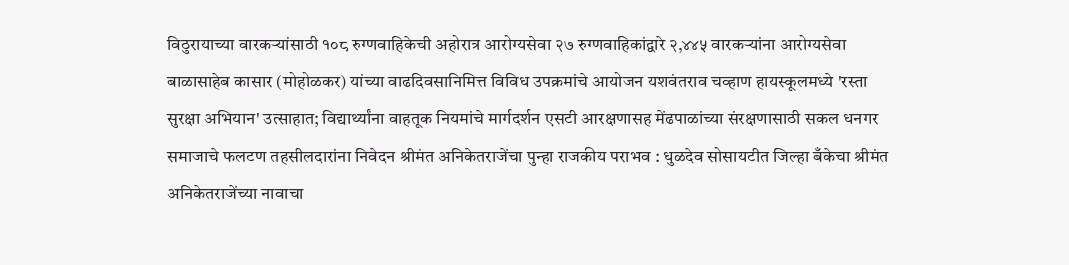विठुरायाच्या वारकऱ्यांसाठी १०८ रुग्णवाहिकेची अहोरात्र आरोग्यसेवा २७ रुग्णवाहिकांद्वारे २,४४५ वारकऱ्यांना आरोग्यसेवा बाळासाहेब कासार (मोहोळकर) यांच्या वाढदिवसानिमित्त विविध उपक्रमांचे आयोजन यशवंतराव चव्हाण हायस्कूलमध्ये 'रस्ता सुरक्षा अभियान' उत्साहात; विद्यार्थ्यांना वाहतूक नियमांचे मार्गदर्शन एसटी आरक्षणासह मेंढपाळांच्या संरक्षणासाठी सकल धनगर समाजाचे फलटण तहसीलदारांना निवेदन श्रीमंत अनिकेतराजेंचा पुन्हा राजकीय पराभव : धुळदेव सोसायटीत जिल्हा बँकेचा श्रीमंत अनिकेतराजेंच्या नावाचा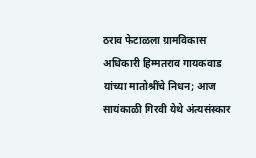ठराव फेटाळला ग्रामविकास अधिकारी हिम्मतराव गायकवाड यांच्या मातोश्रींचे निधन; आज सायंकाळी गिरवी येथे अंत्यसंस्कार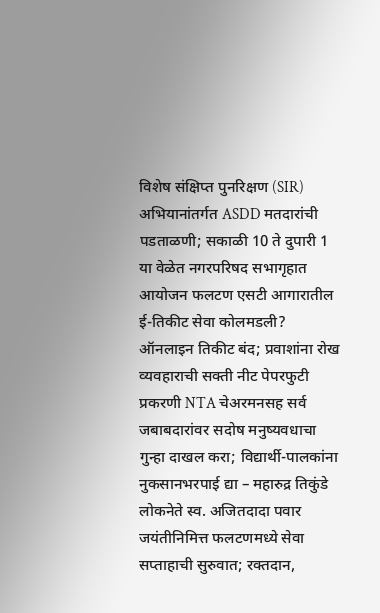विशेष संक्षिप्त पुनरिक्षण (SIR) अभियानांतर्गत ASDD मतदारांची पडताळणी; सकाळी 10 ते दुपारी 1 या वेळेत नगरपरिषद सभागृहात आयोजन फलटण एसटी आगारातील ई-तिकीट सेवा कोलमडली? ऑनलाइन तिकीट बंद; प्रवाशांना रोख व्यवहाराची सक्ती नीट पेपरफुटी प्रकरणी NTA चेअरमनसह सर्व जबाबदारांवर सदोष मनुष्यवधाचा गुन्हा दाखल करा; विद्यार्थी-पालकांना नुकसानभरपाई द्या – महारुद्र तिकुंडे लोकनेते स्व. अजितदादा पवार जयंतीनिमित्त फलटणमध्ये सेवा सप्ताहाची सुरुवात; रक्तदान,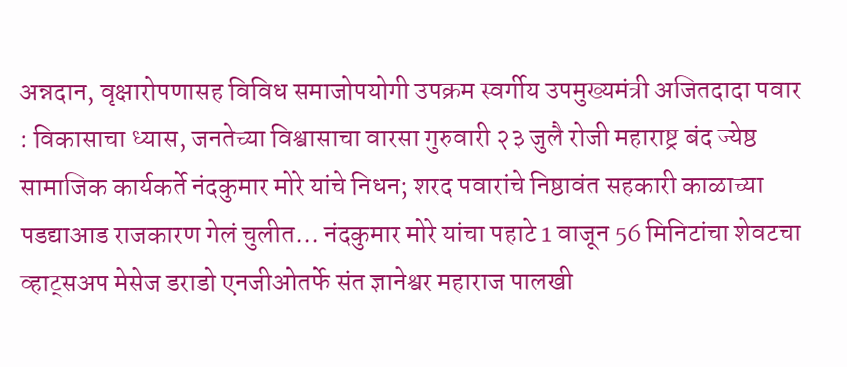अन्नदान, वृक्षारोपणासह विविध समाजोपयोगी उपक्रम स्वर्गीय उपमुख्यमंत्री अजितदादा पवार : विकासाचा ध्यास, जनतेच्या विश्वासाचा वारसा गुरुवारी २३ जुलै रोजी महाराष्ट्र बंद ज्येष्ठ सामाजिक कार्यकर्ते नंदकुमार मोरे यांचे निधन; शरद पवारांचे निष्ठावंत सहकारी काळाच्या पडद्याआड राजकारण गेलं चुलीत... नंदकुमार मोरे यांचा पहाटे 1 वाजून 56 मिनिटांचा शेवटचा व्हाट्सअप मेसेज डराडो एनजीओतर्फे संत ज्ञानेश्वर महाराज पालखी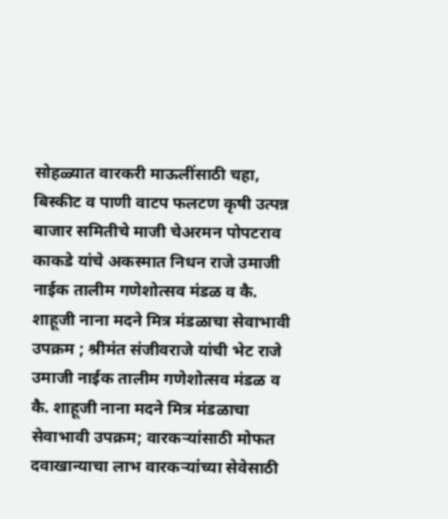सोहळ्यात वारकरी माऊलींसाठी चहा, बिस्कीट व पाणी वाटप फलटण कृषी उत्पन्न बाजार समितीचे माजी चेअरमन पोपटराव काकडे यांचे अकस्मात निधन राजे उमाजी नाईक तालीम गणेशोत्सव मंडळ व कै. शाहूजी नाना मदने मित्र मंडळाचा सेवाभावी उपक्रम ; श्रीमंत संजीवराजे यांची भेट राजे उमाजी नाईक तालीम गणेशोत्सव मंडळ व कै. शाहूजी नाना मदने मित्र मंडळाचा सेवाभावी उपक्रम; वारकऱ्यांसाठी मोफत दवाखान्याचा लाभ वारकऱ्यांच्या सेवेसाठी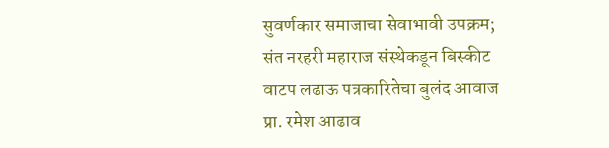सुवर्णकार समाजाचा सेवाभावी उपक्रम; संत नरहरी महाराज संस्थेकडून बिस्कीट वाटप लढाऊ पत्रकारितेचा बुलंद आवाज प्रा. रमेश आढाव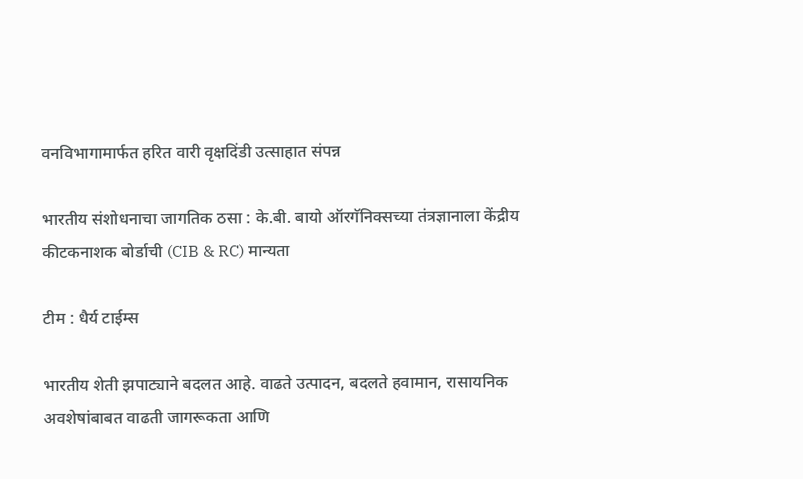वनविभागामार्फत हरित वारी वृक्षदिंडी उत्साहात संपन्न

भारतीय संशोधनाचा जागतिक ठसा : के.बी. बायो ऑरगॅनिक्सच्या तंत्रज्ञानाला केंद्रीय कीटकनाशक बोर्डाची (CIB & RC) मान्यता

टीम : धैर्य टाईम्स

भारतीय शेती झपाट्याने बदलत आहे. वाढते उत्पादन, बदलते हवामान, रासायनिक अवशेषांबाबत वाढती जागरूकता आणि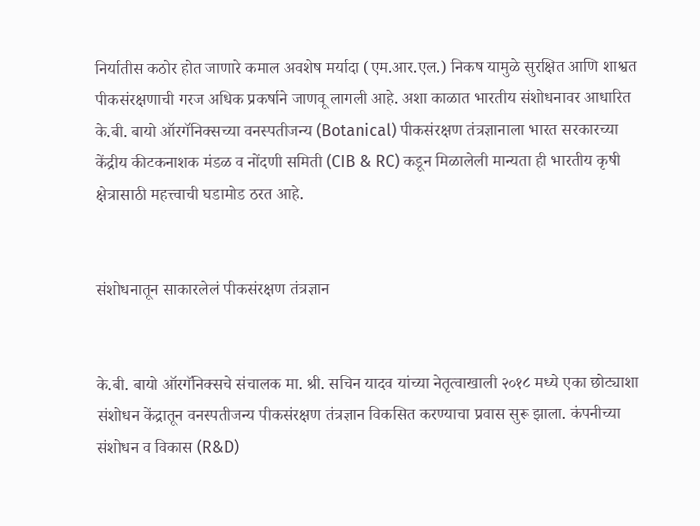निर्यातीस कठोर होत जाणारे कमाल अवशेष मर्यादा (एम.आर.एल.) निकष यामुळे सुरक्षित आणि शाश्वत पीकसंरक्षणाची गरज अधिक प्रकर्षाने जाणवू लागली आहे. अशा काळात भारतीय संशोधनावर आधारित के.बी. बायो ऑरगॅनिक्सच्या वनस्पतीजन्य (Botanical) पीकसंरक्षण तंत्रज्ञानाला भारत सरकारच्या केंद्रीय कीटकनाशक मंडळ व नोंदणी समिती (CIB & RC) कडून मिळालेली मान्यता ही भारतीय कृषी क्षेत्रासाठी महत्त्वाची घडामोड ठरत आहे.


संशोधनातून साकारलेलं पीकसंरक्षण तंत्रज्ञान


के.बी. बायो ऑरगॅनिक्सचे संचालक मा. श्री. सचिन यादव यांच्या नेतृत्वाखाली २०१८ मध्ये एका छोट्याशा संशोधन केंद्रातून वनस्पतीजन्य पीकसंरक्षण तंत्रज्ञान विकसित करण्याचा प्रवास सुरू झाला. कंपनीच्या संशोधन व विकास (R&D)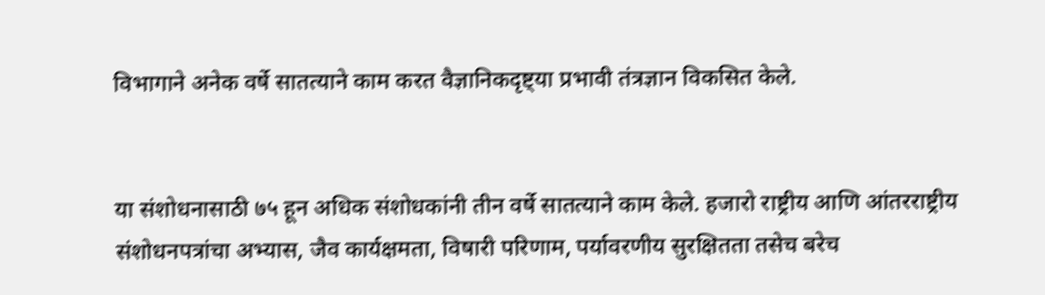विभागाने अनेक वर्षे सातत्याने काम करत वैज्ञानिकदृष्ट्या प्रभावी तंत्रज्ञान विकसित केले.


या संशोधनासाठी ७५ हून अधिक संशोधकांनी तीन वर्षे सातत्याने काम केले. हजारो राष्ट्रीय आणि आंतरराष्ट्रीय संशोधनपत्रांचा अभ्यास, जैव कार्यक्षमता, विषारी परिणाम, पर्यावरणीय सुरक्षितता तसेच बरेच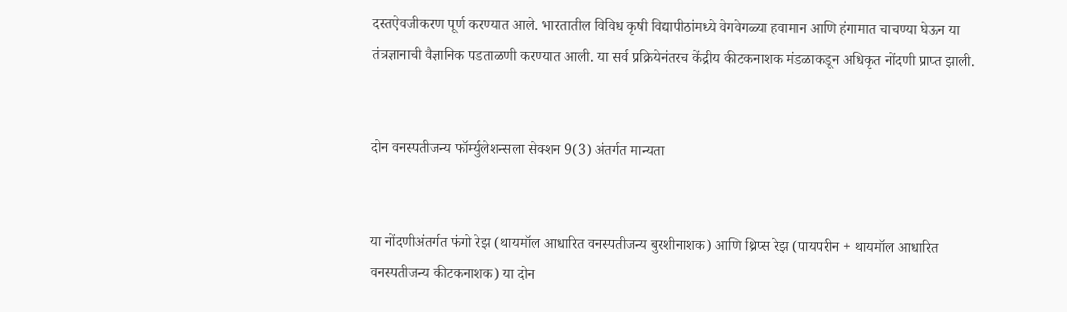दस्तऐवजीकरण पूर्ण करण्यात आले. भारतातील विविध कृषी विद्यापीठांमध्ये वेगवेगळ्या हवामान आणि हंगामात चाचण्या घेऊन या तंत्रज्ञानाची वैज्ञानिक पडताळणी करण्यात आली. या सर्व प्रक्रियेनंतरच केंद्रीय कीटकनाशक मंडळाकडून अधिकृत नोंदणी प्राप्त झाली.


दोन वनस्पतीजन्य फॉर्म्युलेशन्सला सेक्शन 9(3) अंतर्गत मान्यता


या नोंदणीअंतर्गत फंगो रेझ (थायमॉल आधारित वनस्पतीजन्य बुरशीनाशक) आणि थ्रिप्स रेझ (पायपरीन + थायमॉल आधारित वनस्पतीजन्य कीटकनाशक) या दोन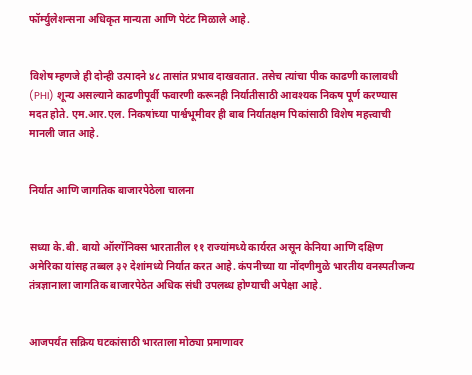फॉर्म्युलेशन्सना अधिकृत मान्यता आणि पेटंट मिळाले आहे.


विशेष म्हणजे ही दोन्ही उत्पादने ४८ तासांत प्रभाव दाखवतात. तसेच त्यांचा पीक काढणी कालावधी (PHI) शून्य असल्याने काढणीपूर्वी फवारणी करूनही निर्यातीसाठी आवश्यक निकष पूर्ण करण्यास मदत होते. एम.आर.एल. निकषांच्या पार्श्वभूमीवर ही बाब निर्यातक्षम पिकांसाठी विशेष महत्त्वाची मानली जात आहे.


निर्यात आणि जागतिक बाजारपेठेला चालना


सध्या के.बी. बायो ऑरगॅनिक्स भारतातील ११ राज्यांमध्ये कार्यरत असून केनिया आणि दक्षिण अमेरिका यांसह तब्बल ३२ देशांमध्ये निर्यात करत आहे. कंपनीच्या या नोंदणीमुळे भारतीय वनस्पतीजन्य तंत्रज्ञानाला जागतिक बाजारपेठेत अधिक संधी उपलब्ध होण्याची अपेक्षा आहे.


आजपर्यंत सक्रिय घटकांसाठी भारताला मोठ्या प्रमाणावर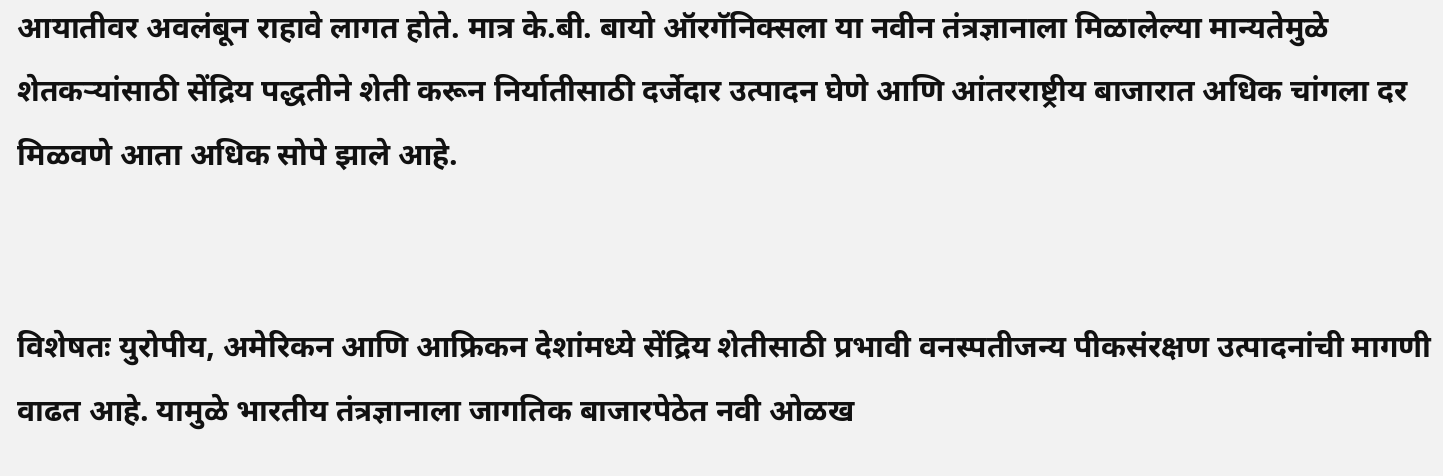आयातीवर अवलंबून राहावे लागत होते. मात्र के.बी. बायो ऑरगॅनिक्सला या नवीन तंत्रज्ञानाला मिळालेल्या मान्यतेमुळे शेतकऱ्यांसाठी सेंद्रिय पद्धतीने शेती करून निर्यातीसाठी दर्जेदार उत्पादन घेणे आणि आंतरराष्ट्रीय बाजारात अधिक चांगला दर मिळवणे आता अधिक सोपे झाले आहे.


विशेषतः युरोपीय, अमेरिकन आणि आफ्रिकन देशांमध्ये सेंद्रिय शेतीसाठी प्रभावी वनस्पतीजन्य पीकसंरक्षण उत्पादनांची मागणी वाढत आहे. यामुळे भारतीय तंत्रज्ञानाला जागतिक बाजारपेठेत नवी ओळख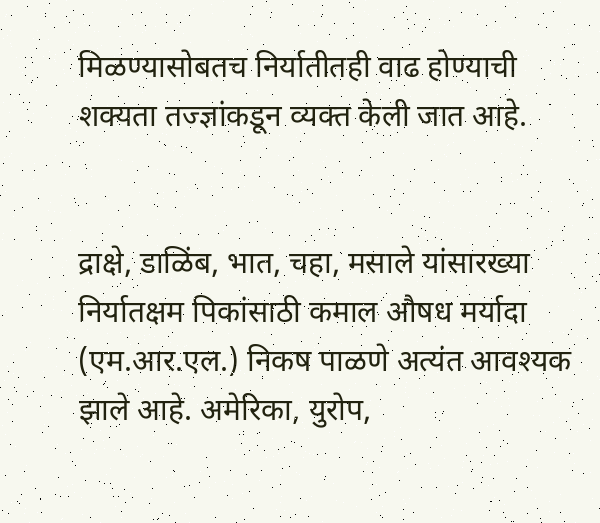मिळण्यासोबतच निर्यातीतही वाढ होण्याची शक्यता तज्ज्ञांकडून व्यक्त केली जात आहे.


द्राक्षे, डाळिंब, भात, चहा, मसाले यांसारख्या निर्यातक्षम पिकांसाठी कमाल औषध मर्यादा (एम.आर.एल.) निकष पाळणे अत्यंत आवश्यक झाले आहे. अमेरिका, युरोप,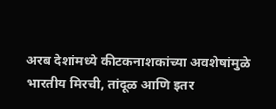अरब देशांमध्ये कीटकनाशकांच्या अवशेषांमुळे भारतीय मिरची, तांदूळ आणि इतर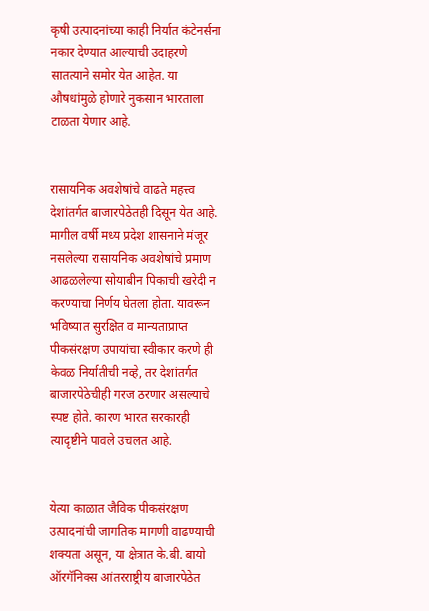कृषी उत्पादनांच्या काही निर्यात कंटेनर्सना नकार देण्यात आल्याची उदाहरणे सातत्याने समोर येत आहेत. या औषधांमुळे होणारे नुकसान भारताला टाळता येणार आहे.


रासायनिक अवशेषांचे वाढते महत्त्व देशांतर्गत बाजारपेठेतही दिसून येत आहे. मागील वर्षी मध्य प्रदेश शासनाने मंजूर नसलेल्या रासायनिक अवशेषांचे प्रमाण आढळलेल्या सोयाबीन पिकाची खरेदी न करण्याचा निर्णय घेतला होता. यावरून भविष्यात सुरक्षित व मान्यताप्राप्त पीकसंरक्षण उपायांचा स्वीकार करणे ही केवळ निर्यातीची नव्हे, तर देशांतर्गत बाजारपेठेचीही गरज ठरणार असल्याचे स्पष्ट होते. कारण भारत सरकारही त्यादृष्टीने पावले उचलत आहे.


येत्या काळात जैविक पीकसंरक्षण उत्पादनांची जागतिक मागणी वाढण्याची शक्यता असून, या क्षेत्रात के.बी. बायो ऑरगॅनिक्स आंतरराष्ट्रीय बाजारपेठेत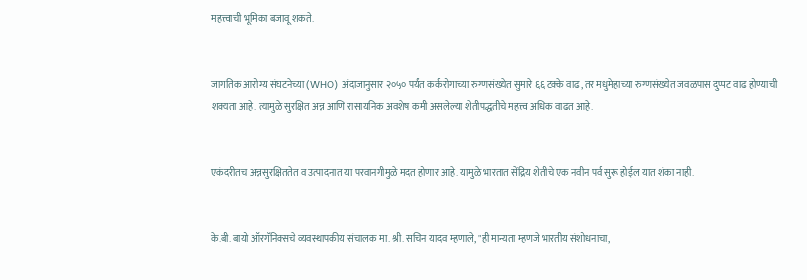महत्त्वाची भूमिका बजावू शकते.


जागतिक आरोग्य संघटनेच्या (WHO) अंदाजानुसार २०५० पर्यंत कर्करोगाच्या रुग्णसंख्येत सुमारे ६६ टक्के वाढ, तर मधुमेहाच्या रुग्णसंख्येत जवळपास दुप्पट वाढ होण्याची शक्यता आहे. त्यामुळे सुरक्षित अन्न आणि रासायनिक अवशेष कमी असलेल्या शेतीपद्धतीचे महत्त्व अधिक वाढत आहे.


एकंदरीतच अन्नसुरक्षिततेत व उत्पादनात या परवानगीमुळे मदत होणार आहे. यामुळे भारतात सेंद्रिय शेतीचे एक नवीन पर्व सुरू होईल यात शंका नाही.


के.बी. बायो ऑरगॅनिक्सचे व्यवस्थापकीय संचालक मा. श्री. सचिन यादव म्हणाले, "ही मान्यता म्हणजे भारतीय संशोधनाचा,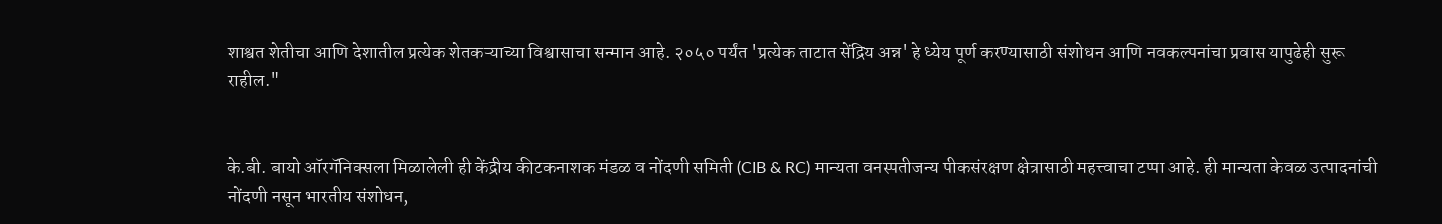शाश्वत शेतीचा आणि देशातील प्रत्येक शेतकऱ्याच्या विश्वासाचा सन्मान आहे. २०५० पर्यंत 'प्रत्येक ताटात सेंद्रिय अन्न' हे ध्येय पूर्ण करण्यासाठी संशोधन आणि नवकल्पनांचा प्रवास यापुढेही सुरू राहील."


के.बी. बायो ऑरगॅनिक्सला मिळालेली ही केंद्रीय कीटकनाशक मंडळ व नोंदणी समिती (CIB & RC) मान्यता वनस्पतीजन्य पीकसंरक्षण क्षेत्रासाठी महत्त्वाचा टप्पा आहे. ही मान्यता केवळ उत्पादनांची नोंदणी नसून भारतीय संशोधन,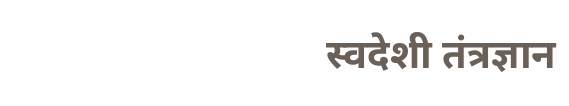स्वदेशी तंत्रज्ञान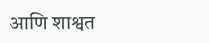आणि शाश्वत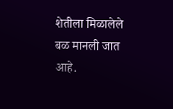शेतीला मिळालेले बळ मानली जात आहे.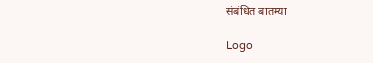संबंधित बातम्या

Logo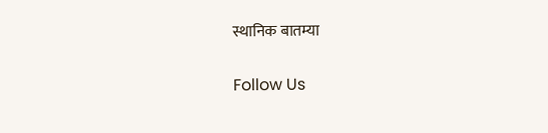स्थानिक बातम्या

Follow Us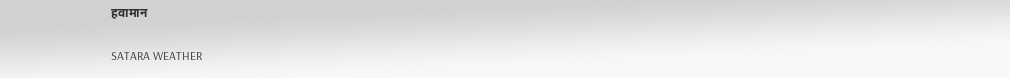हवामान

SATARA WEATHER